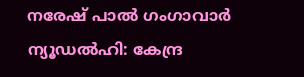നരേഷ് പാൽ ഗംഗാവാർ
ന്യൂഡൽഹി: കേന്ദ്ര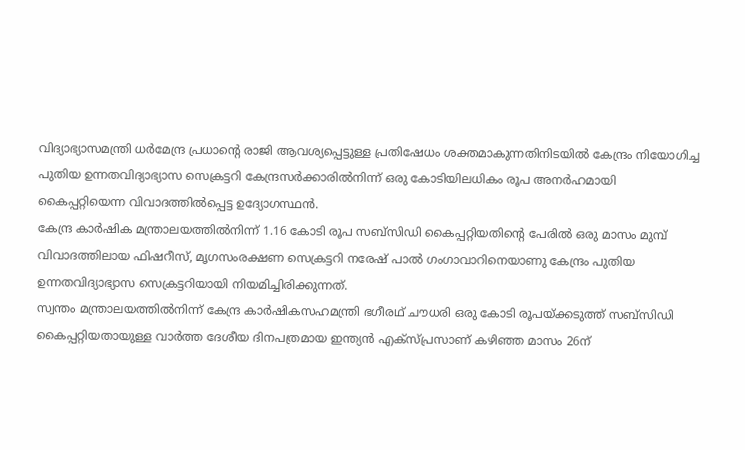വിദ്യാഭ്യാസമന്ത്രി ധർമേന്ദ്ര പ്രധാന്റെ രാജി ആവശ്യപ്പെട്ടുള്ള പ്രതിഷേധം ശക്തമാകുന്നതിനിടയിൽ കേന്ദ്രം നിയോഗിച്ച പുതിയ ഉന്നതവിദ്യാഭ്യാസ സെക്രട്ടറി കേന്ദ്രസർക്കാരിൽനിന്ന് ഒരു കോടിയിലധികം രൂപ അനർഹമായി കൈപ്പറ്റിയെന്ന വിവാദത്തിൽപ്പെട്ട ഉദ്യോഗസ്ഥൻ.
കേന്ദ്ര കാർഷിക മന്ത്രാലയത്തിൽനിന്ന് 1.16 കോടി രൂപ സബ്സിഡി കൈപ്പറ്റിയതിന്റെ പേരിൽ ഒരു മാസം മുമ്പ് വിവാദത്തിലായ ഫിഷറീസ്, മൃഗസംരക്ഷണ സെക്രട്ടറി നരേഷ് പാൽ ഗംഗാവാറിനെയാണു കേന്ദ്രം പുതിയ ഉന്നതവിദ്യാഭ്യാസ സെക്രട്ടറിയായി നിയമിച്ചിരിക്കുന്നത്.
സ്വന്തം മന്ത്രാലയത്തിൽനിന്ന് കേന്ദ്ര കാർഷികസഹമന്ത്രി ഭഗീരഥ് ചൗധരി ഒരു കോടി രൂപയ്ക്കടുത്ത് സബ്സിഡി കൈപ്പറ്റിയതായുള്ള വാർത്ത ദേശീയ ദിനപത്രമായ ഇന്ത്യൻ എക്സ്പ്രസാണ് കഴിഞ്ഞ മാസം 26ന്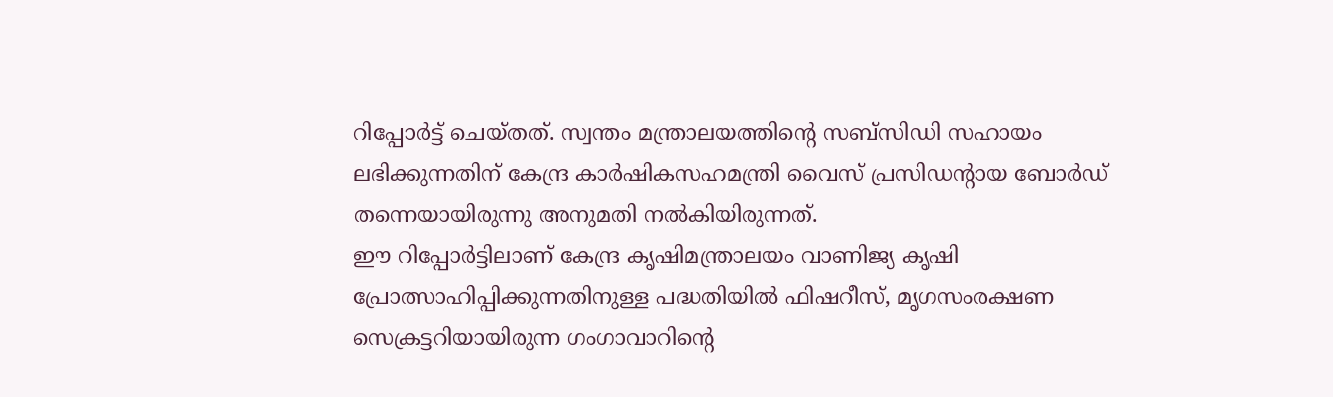റിപ്പോർട്ട് ചെയ്തത്. സ്വന്തം മന്ത്രാലയത്തിന്റെ സബ്സിഡി സഹായം ലഭിക്കുന്നതിന് കേന്ദ്ര കാർഷികസഹമന്ത്രി വൈസ് പ്രസിഡന്റായ ബോർഡ് തന്നെയായിരുന്നു അനുമതി നൽകിയിരുന്നത്.
ഈ റിപ്പോർട്ടിലാണ് കേന്ദ്ര കൃഷിമന്ത്രാലയം വാണിജ്യ കൃഷി പ്രോത്സാഹിപ്പിക്കുന്നതിനുള്ള പദ്ധതിയിൽ ഫിഷറീസ്, മൃഗസംരക്ഷണ സെക്രട്ടറിയായിരുന്ന ഗംഗാവാറിന്റെ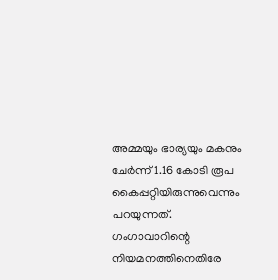അമ്മയും ഭാര്യയും മകനും ചേർന്ന് 1.16 കോടി രൂപ കൈപ്പറ്റിയിരുന്നുവെന്നും പറയുന്നത്.
ഗംഗാവാറിന്റെ നിയമനത്തിനെതിരേ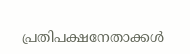പ്രതിപക്ഷനേതാക്കൾ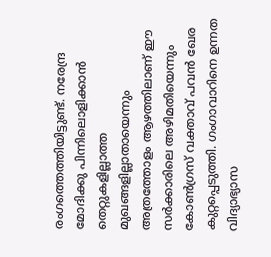രംഗത്തെത്തിയിട്ടുണ്ട്. നരേന്ദ്ര മോദിക്കു പിന്നിലൊളിക്കാൻ തെറ്റുകളില്ലാത്ത മുഖങ്ങളില്ലാതായെന്നും അത്രത്തോളം ആഴത്തിലാണ് ഈ സർക്കാരിലെ അഴിമതിയെന്നും കോൺഗ്രസ് വക്താവ് പവൻ ഖേര കുറ്റപ്പെടുത്തി. ഗംഗാവാറിനെ ഉന്നത വിദ്യാഭ്യാസ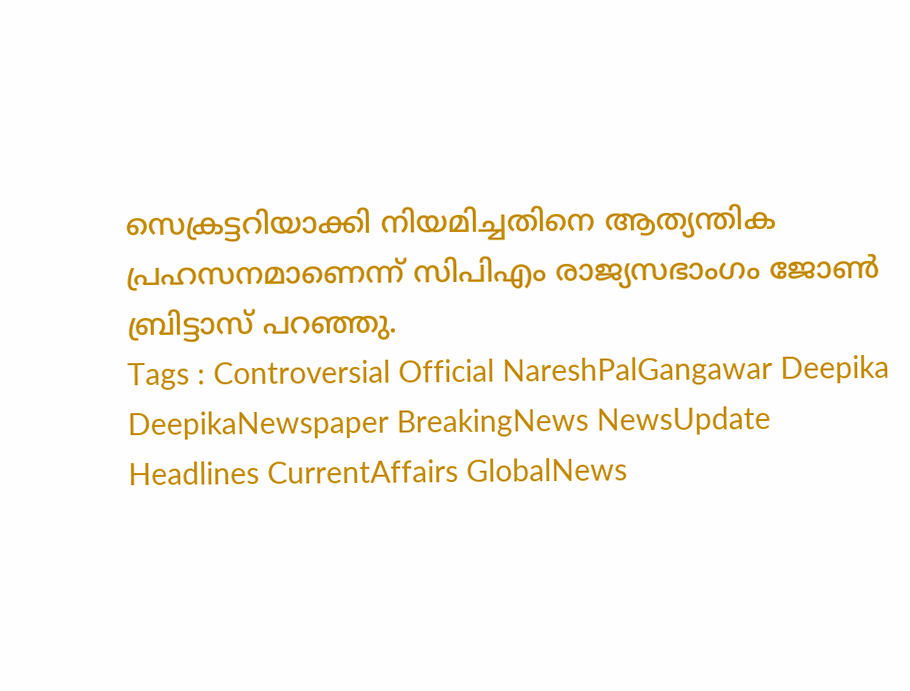സെക്രട്ടറിയാക്കി നിയമിച്ചതിനെ ആത്യന്തിക പ്രഹസനമാണെന്ന് സിപിഎം രാജ്യസഭാംഗം ജോൺ ബ്രിട്ടാസ് പറഞ്ഞു.
Tags : Controversial Official NareshPalGangawar Deepika DeepikaNewspaper BreakingNews NewsUpdate Headlines CurrentAffairs GlobalNews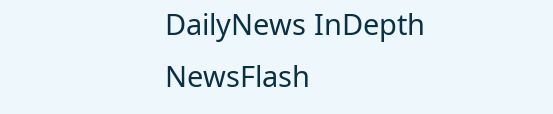DailyNews InDepth NewsFlash